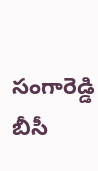సంగారెడ్డి బీసీ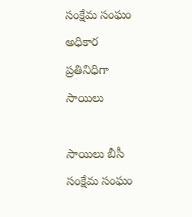సంక్షేమ సంఘం అధికార ప్రతినిధిగా సాయిలు

సాయిలు బీసీ సంక్షేమ సంఘం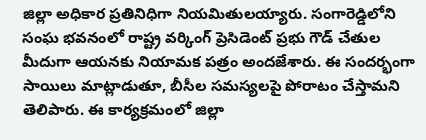జిల్లా అధికార ప్రతినిధిగా నియమితులయ్యారు. సంగారెడ్డిలోని సంఘ భవనంలో రాష్ట్ర వర్కింగ్ ప్రెసిడెంట్ ప్రభు గౌడ్ చేతుల మీదుగా ఆయనకు నియామక పత్రం అందజేశారు. ఈ సందర్భంగా సాయిలు మాట్లాడుతూ, బీసీల సమస్యలపై పోరాటం చేస్తామని తెలిపారు. ఈ కార్యక్రమంలో జిల్లా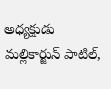అధ్యక్షుడు మల్లికార్జున్ పాటిల్,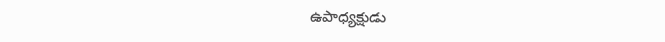ఉపాధ్యక్షుడు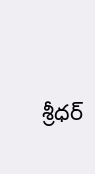శ్రీధర్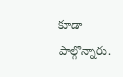కూడా పాల్గొన్నారు.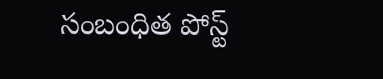సంబంధిత పోస్ట్